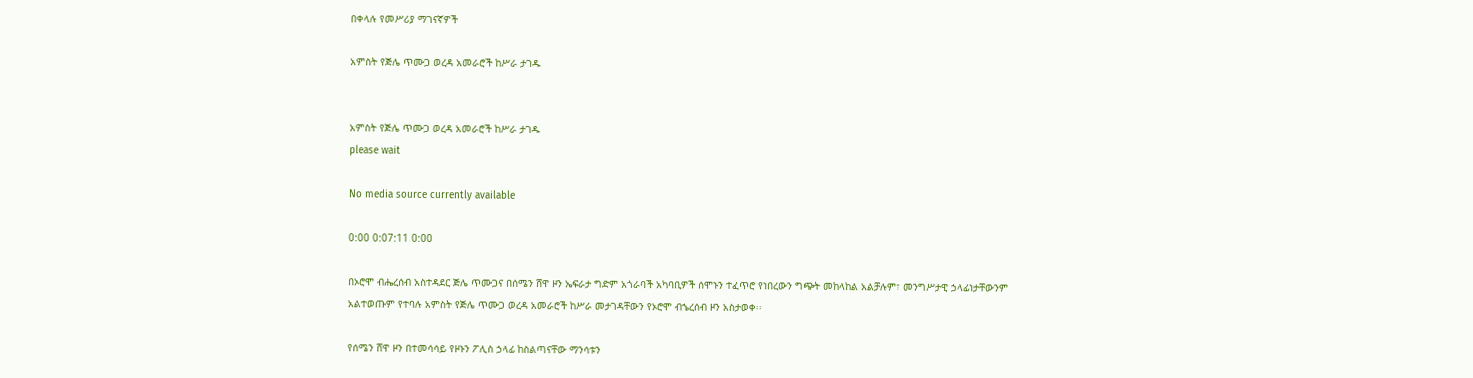በቀላሉ የመሥሪያ ማገናኛዎች

አምስት የጅሌ ጥሙጋ ወረዳ አመራሮች ከሥራ ታገዱ


አምስት የጅሌ ጥሙጋ ወረዳ አመራሮች ከሥራ ታገዱ
please wait

No media source currently available

0:00 0:07:11 0:00

በኦሮሞ ብሔረሰብ አስተዳደር ጅሌ ጥሙጋና በሰሜን ሸዋ ዞን ኤፍራታ ግድም አጎራባች አካባቢዎች ሰሞኑን ተፈጥሮ የነበረውን ግጭት መከላከል አልቻሉም፣ መንግሥታዊ ኃላፊነታቸውንም አልተወጡም የተባሉ አምስት የጅሌ ጥሙጋ ወረዳ አመራሮች ከሥራ መታገዳቸውን የኦሮሞ ብኄረሰብ ዞን አስታወቀ፡፡

የሰሜን ሸዋ ዞን በተመሳሳይ የዞኑን ፖሊስ ኃላፊ ከስልጣናቸው ማንሳቱን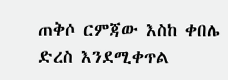ጠቅሶ ርምጃው እስከ ቀበሌ ድረስ እንደሚቀጥል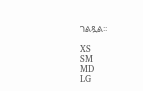ገልጿል፡፡

XS
SM
MD
LG